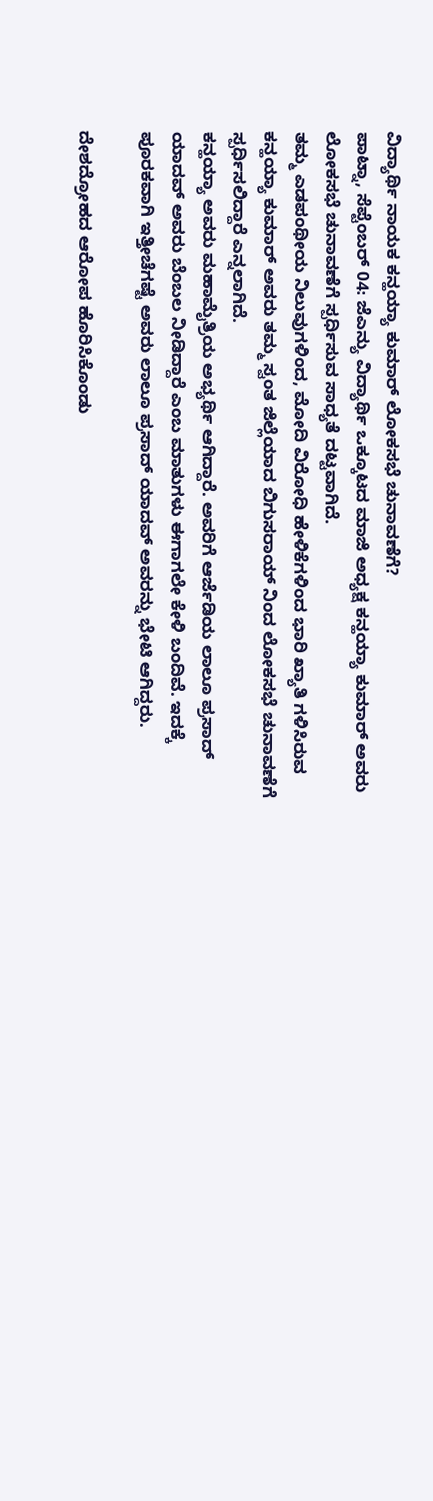ವಿದ್ಯಾರ್ಥಿ ನಾಯಕ ಕನ್ಹಯ್ಯಾ ಕುಮಾರ್ ಲೋಕಸಭೆ ಚುನಾವಣೆಗೆ?
ಪಾಟ್ನಾ, ಸೆಪ್ಟೆಂಬರ್ 04: ಜೆಎನ್ಯು ವಿದ್ಯಾರ್ಥಿ ಒಕ್ಕೂಟದ ಮಾಜಿ ಅಧ್ಯಕ್ಷ ಕನ್ಹಯ್ಯಾ ಕುಮಾರ್ ಅವರು ಲೋಕಸಭೆ ಚುನಾವಣೆಗೆ ಸ್ಪರ್ಧಿಸುವ ಸಾಧ್ಯತೆ ದಟ್ಟವಾಗಿದೆ.
ತಮ್ಮ ಎಡಪಂಥೀಯ ನಿಲುವುಗಳಿಂದ, ಮೋದಿ ವಿರೋಧಿ ಹೇಳಿಕೆಗಳಿಂದ ಭಾರಿ ಖ್ಯಾತಿ ಗಳಿಸಿರುವ ಕನ್ಹಯ್ಯಾ ಕುಮಾರ್ ಅವರು ತಮ್ಮ ಸ್ವಂತ ಜಿಲ್ಲೆಯಾದ ಬಿಗುಸರಾಯ್ ನಿಂದ ಲೋಕಸಭೆ ಚುನಾವಣೆಗೆ ಸ್ಪರ್ಧಿಸಲಿದ್ದಾರೆ ಎನ್ನಲಾಗಿದೆ.
ಕನ್ಹಯ್ಯಾ ಅವರು ಮಹಾಮೈತ್ರಿಯ ಅಭ್ಯರ್ಥಿ ಆಗಿದ್ದಾರೆ. ಅವರಿಗೆ ಆರ್ಜೆಡಿಯ ಲಾಲೂ ಪ್ರಸಾದ್ ಯಾದವ್ ಅವರು ಬೆಂಬಲ ನೀಡಿದ್ದಾರೆ ಎಂಬ ಮಾತುಗಳು ಈಗಾಗಲೇ ಕೇಳಿ ಬಂದಿವೆ. ಇದಕ್ಕೆ ಪೂರಕವಾಗಿ ಇತ್ತೀಚೆಗಷ್ಟೆ ಅವರು ಲಾಲೂ ಪ್ರಸಾದ್ ಯಾದವ್ ಅವರನ್ನು ಭೇಟಿ ಆಗಿದ್ದರು.

ದೇಶದ್ರೋಹದ ಆರೋಪ ಹೊರಿಸಿಕೊಂಡು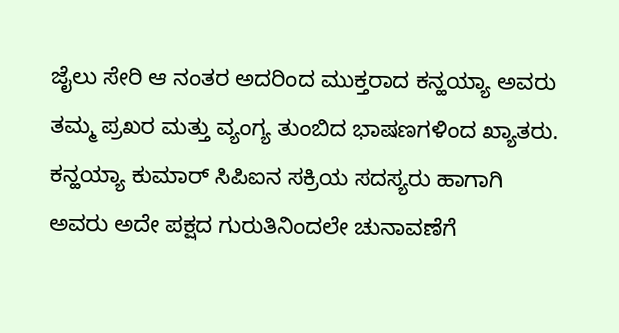ಜೈಲು ಸೇರಿ ಆ ನಂತರ ಅದರಿಂದ ಮುಕ್ತರಾದ ಕನ್ಹಯ್ಯಾ ಅವರು ತಮ್ಮ ಪ್ರಖರ ಮತ್ತು ವ್ಯಂಗ್ಯ ತುಂಬಿದ ಭಾಷಣಗಳಿಂದ ಖ್ಯಾತರು.
ಕನ್ಹಯ್ಯಾ ಕುಮಾರ್ ಸಿಪಿಐನ ಸಕ್ರಿಯ ಸದಸ್ಯರು ಹಾಗಾಗಿ ಅವರು ಅದೇ ಪಕ್ಷದ ಗುರುತಿನಿಂದಲೇ ಚುನಾವಣೆಗೆ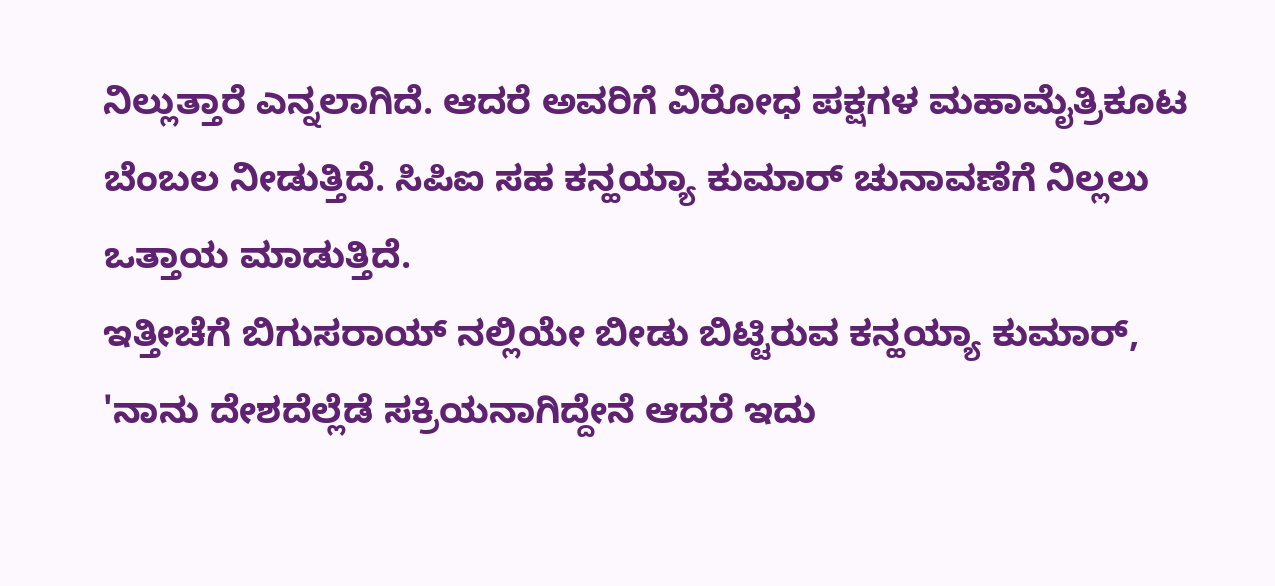ನಿಲ್ಲುತ್ತಾರೆ ಎನ್ನಲಾಗಿದೆ. ಆದರೆ ಅವರಿಗೆ ವಿರೋಧ ಪಕ್ಷಗಳ ಮಹಾಮೈತ್ರಿಕೂಟ ಬೆಂಬಲ ನೀಡುತ್ತಿದೆ. ಸಿಪಿಐ ಸಹ ಕನ್ಹಯ್ಯಾ ಕುಮಾರ್ ಚುನಾವಣೆಗೆ ನಿಲ್ಲಲು ಒತ್ತಾಯ ಮಾಡುತ್ತಿದೆ.
ಇತ್ತೀಚೆಗೆ ಬಿಗುಸರಾಯ್ ನಲ್ಲಿಯೇ ಬೀಡು ಬಿಟ್ಟಿರುವ ಕನ್ಹಯ್ಯಾ ಕುಮಾರ್, 'ನಾನು ದೇಶದೆಲ್ಲೆಡೆ ಸಕ್ರಿಯನಾಗಿದ್ದೇನೆ ಆದರೆ ಇದು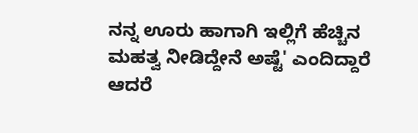ನನ್ನ ಊರು ಹಾಗಾಗಿ ಇಲ್ಲಿಗೆ ಹೆಚ್ಚಿನ ಮಹತ್ವ ನೀಡಿದ್ದೇನೆ ಅಷ್ಟೆ' ಎಂದಿದ್ದಾರೆ ಆದರೆ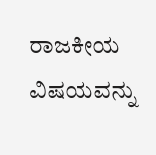ರಾಜಕೀಯ ವಿಷಯವನ್ನು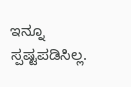ಇನ್ನೂ ಸ್ಪಷ್ಟಪಡಿಸಿಲ್ಲ.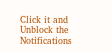Click it and Unblock the Notifications